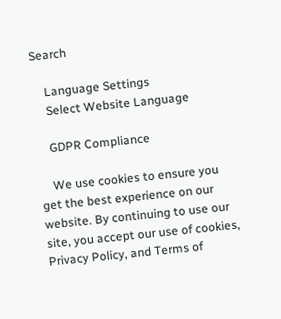Search

    Language Settings
    Select Website Language

    GDPR Compliance

    We use cookies to ensure you get the best experience on our website. By continuing to use our site, you accept our use of cookies, Privacy Policy, and Terms of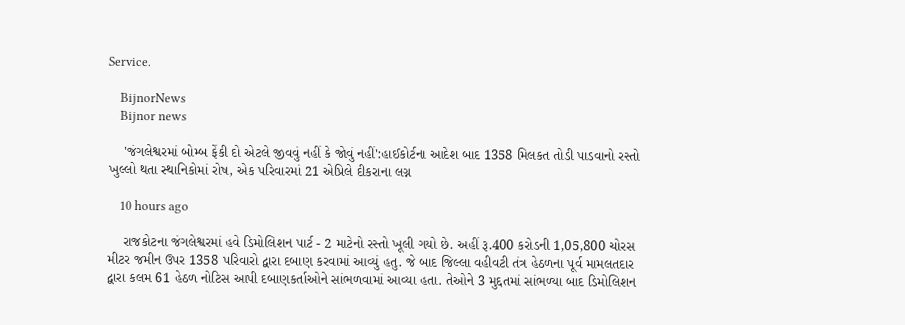Service.

    BijnorNews
    Bijnor news

    'જંગલેશ્વરમાં બોમ્બ ફેંકી દો એટલે જીવવું નહીં કે જોવું નહીં':હાઈકોર્ટના આદેશ બાદ 1358 મિલકત તોડી પાડવાનો રસ્તો ખુલ્લો થતા સ્થાનિકોમાં રોષ, એક પરિવારમાં 21 એપ્રિલે દીકરાના લગ્ન

    10 hours ago

    રાજકોટના જંગલેશ્વરમાં હવે ડિમોલિશન પાર્ટ - 2 માટેનો રસ્તો ખૂલી ગયો છે. અહીં રૂ.400 કરોડની 1,05,800 ચોરસ મીટર જમીન ઉપર 1358 પરિવારો દ્વારા દબાણ કરવામાં આવ્યું હતુ. જે બાદ જિલ્લા વહીવટી તંત્ર હેઠળના પૂર્વ મામલતદાર દ્વારા કલમ 61 હેઠળ નોટિસ આપી દબાણકર્તાઓને સાંભળવામાં આવ્યા હતા. તેઓને 3 મુદ્દતમાં સાંભળ્યા બાદ ડિમોલિશન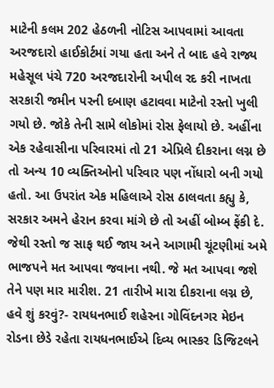માટેની કલમ 202 હેઠળની નોટિસ આપવામાં આવતા અરજદારો હાઈકોર્ટમાં ગયા હતા અને તે બાદ હવે રાજ્ય મહેસૂલ પંચે 720 અરજદારોની અપીલ રદ કરી નાખતા સરકારી જમીન પરની દબાણ હટાવવા માટેનો રસ્તો ખુલી ગયો છે. જોકે તેની સામે લોકોમાં રોસ ફેલાયો છે. અહીંના એક રહેવાસીના પરિવારમાં તો 21 એપ્રિલે દીકરાના લગ્ન છે તો અન્ય 10 વ્યક્તિઓનો પરિવાર પણ નોંધારો બની ગયો હતો. આ ઉપરાંત એક મહિલાએ રોસ ઠાલવતા કહ્યુ કે, સરકાર અમને હેરાન કરવા માંગે છે તો અહીં બોમ્બ ફેંકી દે. જેથી રસ્તો જ સાફ થઈ જાય અને આગામી ચૂંટણીમાં અમે ભાજપને મત આપવા જવાના નથી. જે મત આપવા જશે તેને પણ માર મારીશ. 21 તારીખે મારા દીકરાના લગ્ન છે, હવે શું કરવું?- રાયધનભાઈ શહેરના ગોવિંદનગર મેઇન રોડના છેડે રહેતા રાયધનભાઈએ દિવ્ય ભાસ્કર ડિજિટલને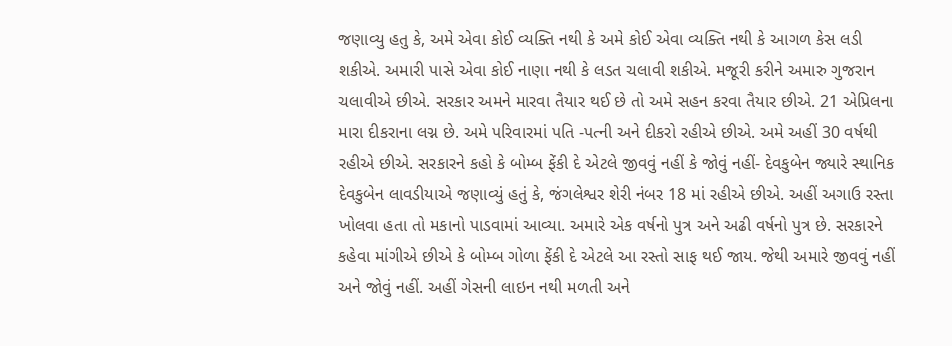જણાવ્યુ હતુ કે, અમે એવા કોઈ વ્યક્તિ નથી કે અમે કોઈ એવા વ્યક્તિ નથી કે આગળ કેસ લડી શકીએ. અમારી પાસે એવા કોઈ નાણા નથી કે લડત ચલાવી શકીએ. મજૂરી કરીને અમારુ ગુજરાન ચલાવીએ છીએ. સરકાર અમને મારવા તૈયાર થઈ છે તો અમે સહન કરવા તૈયાર છીએ. 21 એપ્રિલના મારા દીકરાના લગ્ન છે. અમે પરિવારમાં પતિ -પત્ની અને દીકરો રહીએ છીએ. અમે અહીં 30 વર્ષથી રહીએ છીએ. સરકારને કહો કે બોમ્બ ફેંકી દે એટલે જીવવું નહીં કે જોવું નહીં- દેવકુબેન જ્યારે સ્થાનિક દેવકુબેન લાવડીયાએ જણાવ્યું હતું કે, જંગલેશ્વર શેરી નંબર 18 માં રહીએ છીએ. અહીં અગાઉ રસ્તા ખોલવા હતા તો મકાનો પાડવામાં આવ્યા. અમારે એક વર્ષનો પુત્ર અને અઢી વર્ષનો પુત્ર છે. સરકારને કહેવા માંગીએ છીએ કે બોમ્બ ગોળા ફેંકી દે એટલે આ રસ્તો સાફ થઈ જાય. જેથી અમારે જીવવું નહીં અને જોવું નહીં. અહીં ગેસની લાઇન નથી મળતી અને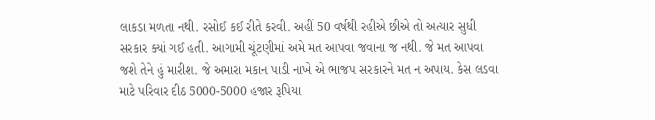લાકડા મળતા નથી. રસોઈ કઈ રીતે કરવી. અહીં 50 વર્ષથી રહીએ છીએ તો અત્યાર સુધી સરકાર ક્યાં ગઈ હતી. આગામી ચૂંટણીમાં અમે મત આપવા જવાના જ નથી. જે મત આપવા જશે તેને હું મારીશ. જે અમારા મકાન પાડી નાખે એ ભાજપ સરકારને મત ન અપાય. કેસ લડવા માટે પરિવાર દીઠ 5000-5000 હજાર રૂપિયા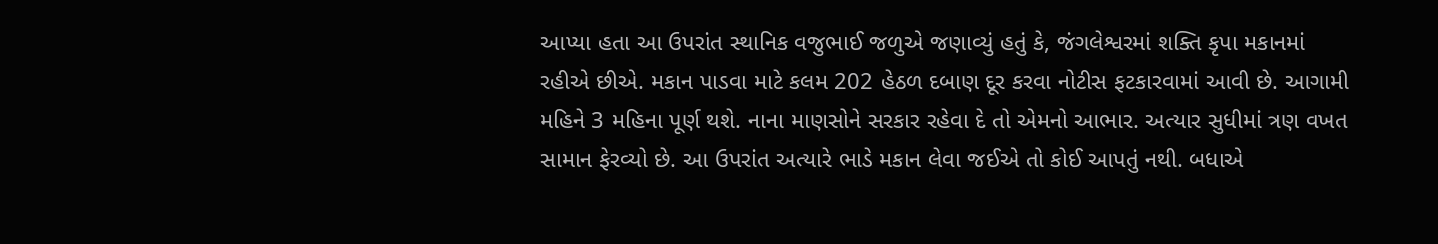આપ્યા હતા આ ઉપરાંત સ્થાનિક વજુભાઈ જળુએ જણાવ્યું હતું કે, જંગલેશ્વરમાં શક્તિ કૃપા મકાનમાં રહીએ છીએ. મકાન પાડવા માટે કલમ 202 હેઠળ દબાણ દૂર કરવા નોટીસ ફટકારવામાં આવી છે. આગામી મહિને 3 મહિના પૂર્ણ થશે. નાના માણસોને સરકાર રહેવા દે તો એમનો આભાર. અત્યાર સુધીમાં ત્રણ વખત સામાન ફેરવ્યો છે. આ ઉપરાંત અત્યારે ભાડે મકાન લેવા જઈએ તો કોઈ આપતું નથી. બધાએ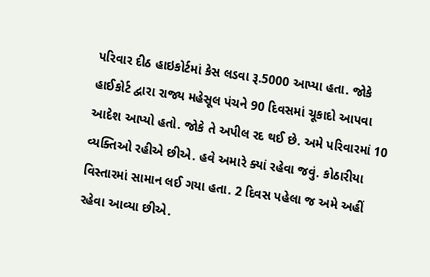પરિવાર દીઠ હાઇકોર્ટમાં કેસ લડવા રૂ.5000 આપ્યા હતા. જોકે હાઈકોર્ટ દ્વારા રાજ્ય મહેસૂલ પંચને 90 દિવસમાં ચૂકાદો આપવા આદેશ આપ્યો હતો. જોકે તે અપીલ રદ થઈ છે. અમે પરિવારમાં 10 વ્યક્તિઓ રહીએ છીએ. હવે અમારે ક્યાં રહેવા જવું. કોઠારીયા વિસ્તારમાં સામાન લઈ ગયા હતા. 2 દિવસ પહેલા જ અમે અહીં રહેવા આવ્યા છીએ.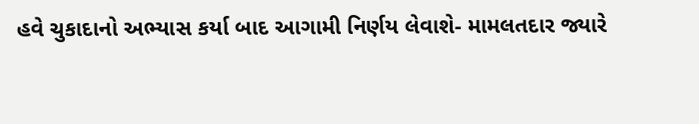હવે ચુકાદાનો અભ્યાસ કર્યા બાદ આગામી નિર્ણય લેવાશે- મામલતદાર જ્યારે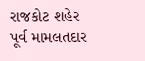રાજકોટ શહેર પૂર્વ મામલતદાર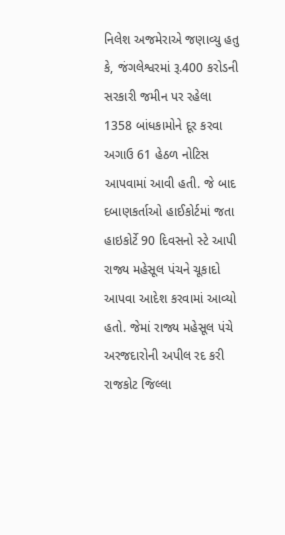નિલેશ અજમેરાએ જણાવ્યુ હતુ કે, જંગલેશ્વરમાં રૂ.400 કરોડની સરકારી જમીન પર રહેલા 1358 બાંધકામોને દૂર કરવા અગાઉ 61 હેઠળ નોટિસ આપવામાં આવી હતી. જે બાદ દબાણકર્તાઓ હાઈકોર્ટમાં જતા હાઇકોર્ટે 90 દિવસનો સ્ટે આપી રાજ્ય મહેસૂલ પંચને ચૂકાદો આપવા આદેશ કરવામાં આવ્યો હતો. જેમાં રાજ્ય મહેસૂલ પંચે અરજદારોની અપીલ રદ કરી રાજકોટ જિલ્લા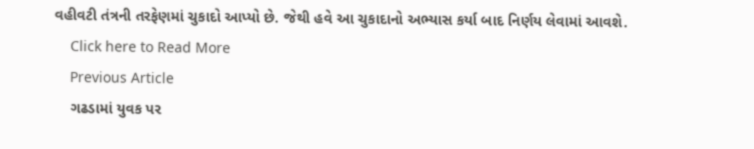વહીવટી તંત્રની તરફેણમાં ચુકાદો આપ્યો છે. જેથી હવે આ ચુકાદાનો અભ્યાસ કર્યા બાદ નિર્ણય લેવામાં આવશે.
    Click here to Read More
    Previous Article
    ગઢડામાં યુવક પર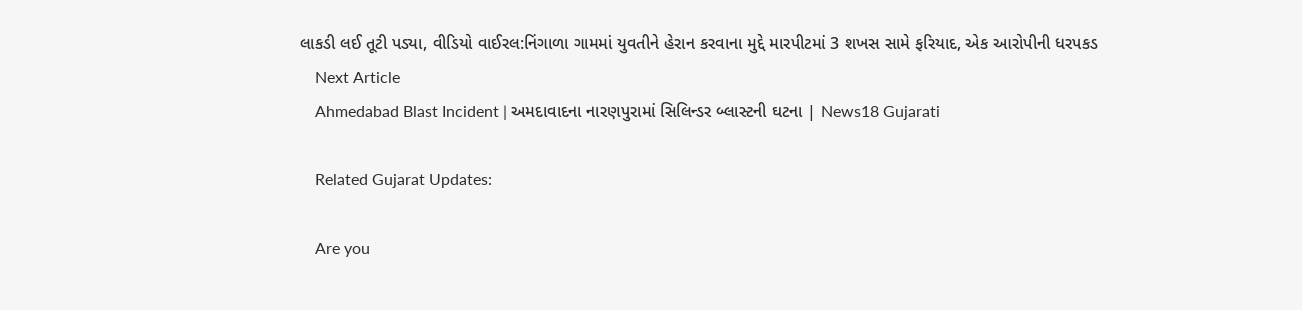લાકડી લઈ તૂટી પડ્યા, વીડિયો વાઈરલ:નિંગાળા ગામમાં યુવતીને હેરાન કરવાના મુદ્દે મારપીટમાં 3 શખસ સામે ફરિયાદ, એક આરોપીની ધરપકડ
    Next Article
    Ahmedabad Blast Incident | અમદાવાદના નારણપુરામાં સિલિન્ડર બ્લાસ્ટની ઘટના | News18 Gujarati

    Related Gujarat Updates:

    Are you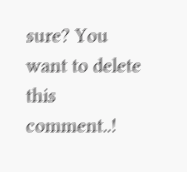sure? You want to delete this comment..!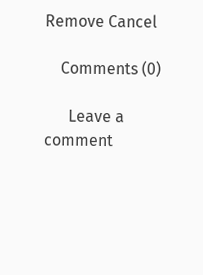Remove Cancel

    Comments (0)

      Leave a comment